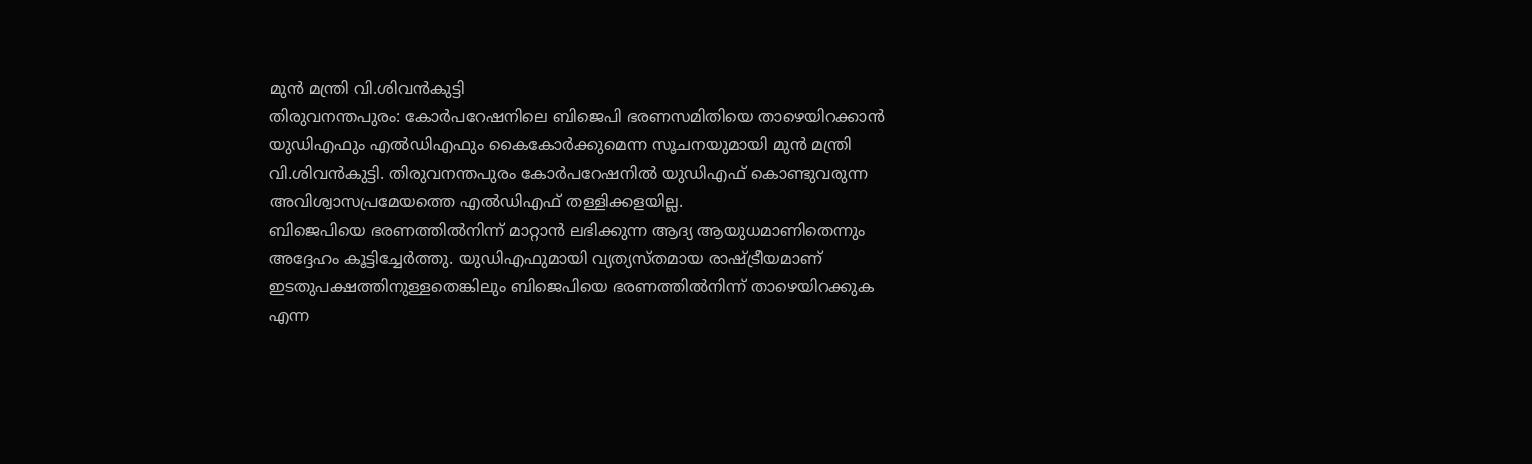മുൻ മന്ത്രി വി.ശിവൻകുട്ടി
തിരുവനന്തപുരം: കോർപറേഷനിലെ ബിജെപി ഭരണസമിതിയെ താഴെയിറക്കാൻ യുഡിഎഫും എൽഡിഎഫും കൈകോർക്കുമെന്ന സൂചനയുമായി മുൻ മന്ത്രി വി.ശിവൻകുട്ടി. തിരുവനന്തപുരം കോർപറേഷനിൽ യുഡിഎഫ് കൊണ്ടുവരുന്ന അവിശ്വാസപ്രമേയത്തെ എൽഡിഎഫ് തള്ളിക്കളയില്ല.
ബിജെപിയെ ഭരണത്തിൽനിന്ന് മാറ്റാൻ ലഭിക്കുന്ന ആദ്യ ആയുധമാണിതെന്നും അദ്ദേഹം കൂട്ടിച്ചേർത്തു. യുഡിഎഫുമായി വ്യത്യസ്തമായ രാഷ്ട്രീയമാണ് ഇടതുപക്ഷത്തിനുള്ളതെങ്കിലും ബിജെപിയെ ഭരണത്തിൽനിന്ന് താഴെയിറക്കുക എന്ന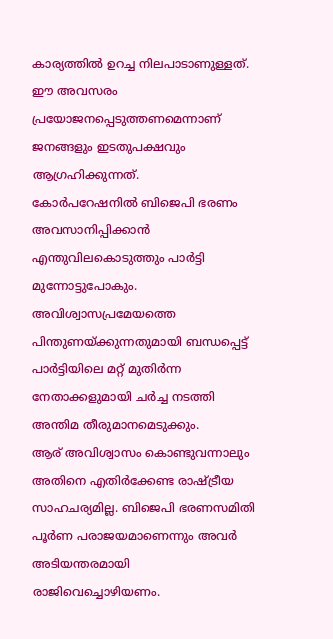കാര്യത്തിൽ ഉറച്ച നിലപാടാണുള്ളത്. ഈ അവസരം പ്രയോജനപ്പെടുത്തണമെന്നാണ് ജനങ്ങളും ഇടതുപക്ഷവും ആഗ്രഹിക്കുന്നത്.
കോർപറേഷനിൽ ബിജെപി ഭരണം അവസാനിപ്പിക്കാൻ എന്തുവിലകൊടുത്തും പാർട്ടി മുന്നോട്ടുപോകും. അവിശ്വാസപ്രമേയത്തെ പിന്തുണയ്ക്കുന്നതുമായി ബന്ധപ്പെട്ട് പാർട്ടിയിലെ മറ്റ് മുതിർന്ന നേതാക്കളുമായി ചർച്ച നടത്തി അന്തിമ തീരുമാനമെടുക്കും.
ആര് അവിശ്വാസം കൊണ്ടുവന്നാലും അതിനെ എതിർക്കേണ്ട രാഷ്ട്രീയ സാഹചര്യമില്ല. ബിജെപി ഭരണസമിതി പൂർണ പരാജയമാണെന്നും അവർ അടിയന്തരമായി രാജിവെച്ചൊഴിയണം.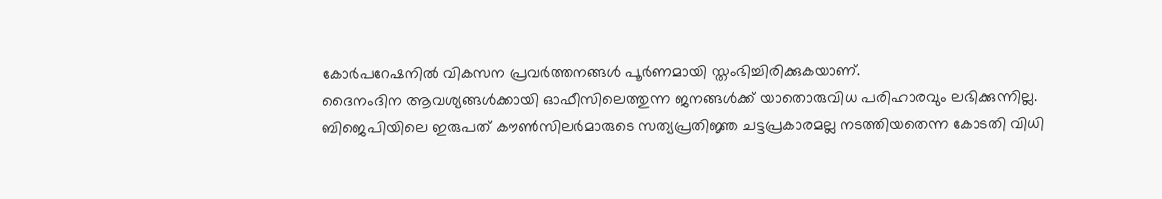കോർപറേഷനിൽ വികസന പ്രവർത്തനങ്ങൾ പൂർണമായി സ്തംഭിച്ചിരിക്കുകയാണ്.
ദൈനംദിന ആവശ്യങ്ങൾക്കായി ഓഫീസിലെത്തുന്ന ജനങ്ങൾക്ക് യാതൊരുവിധ പരിഹാരവും ലഭിക്കുന്നില്ല. ബിജെപിയിലെ ഇരുപത് കൗൺസിലർമാരുടെ സത്യപ്രതിജ്ഞ ചട്ടപ്രകാരമല്ല നടത്തിയതെന്ന കോടതി വിധി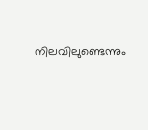നിലവിലുണ്ടെന്നും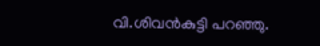വി.ശിവൻകുട്ടി പറഞ്ഞു.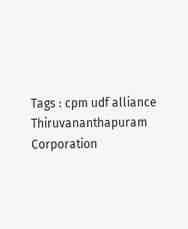Tags : cpm udf alliance Thiruvananthapuram Corporation